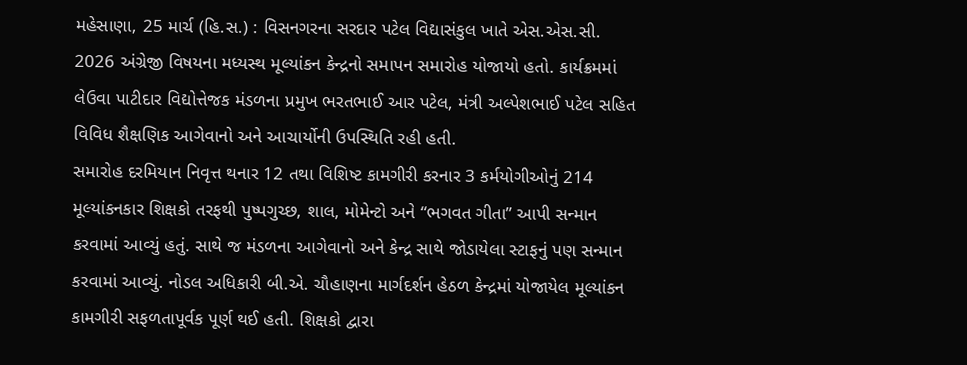મહેસાણા, 25 માર્ચ (હિ.સ.) : વિસનગરના સરદાર પટેલ વિદ્યાસંકુલ ખાતે એસ.એસ.સી. 2026 અંગ્રેજી વિષયના મધ્યસ્થ મૂલ્યાંકન કેન્દ્રનો સમાપન સમારોહ યોજાયો હતો. કાર્યક્રમમાં લેઉવા પાટીદાર વિદ્યોત્તેજક મંડળના પ્રમુખ ભરતભાઈ આર પટેલ, મંત્રી અલ્પેશભાઈ પટેલ સહિત વિવિધ શૈક્ષણિક આગેવાનો અને આચાર્યોની ઉપસ્થિતિ રહી હતી.
સમારોહ દરમિયાન નિવૃત્ત થનાર 12 તથા વિશિષ્ટ કામગીરી કરનાર 3 કર્મયોગીઓનું 214 મૂલ્યાંકનકાર શિક્ષકો તરફથી પુષ્પગુચ્છ, શાલ, મોમેન્ટો અને “ભગવત ગીતા” આપી સન્માન કરવામાં આવ્યું હતું. સાથે જ મંડળના આગેવાનો અને કેન્દ્ર સાથે જોડાયેલા સ્ટાફનું પણ સન્માન કરવામાં આવ્યું. નોડલ અધિકારી બી.એ. ચૌહાણના માર્ગદર્શન હેઠળ કેન્દ્રમાં યોજાયેલ મૂલ્યાંકન કામગીરી સફળતાપૂર્વક પૂર્ણ થઈ હતી. શિક્ષકો દ્વારા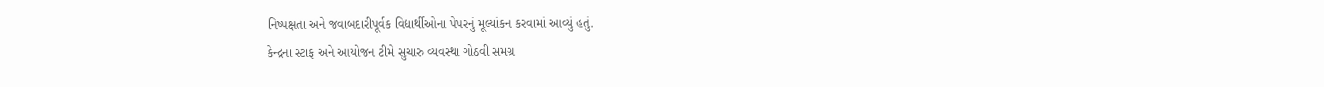નિષ્પક્ષતા અને જવાબદારીપૂર્વક વિદ્યાર્થીઓના પેપરનું મૂલ્યાંકન કરવામાં આવ્યું હતું.
કેન્દ્રના સ્ટાફ અને આયોજન ટીમે સુચારુ વ્યવસ્થા ગોઠવી સમગ્ર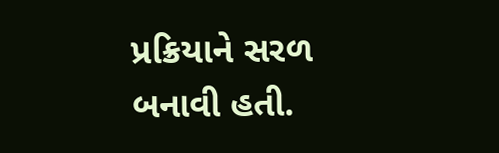પ્રક્રિયાને સરળ બનાવી હતી.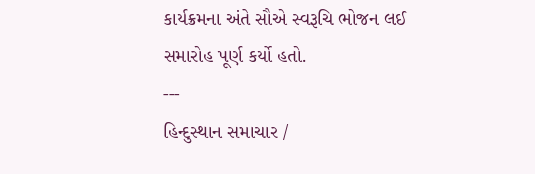કાર્યક્રમના અંતે સૌએ સ્વરૂચિ ભોજન લઈ સમારોહ પૂર્ણ કર્યો હતો.
---
હિન્દુસ્થાન સમાચાર /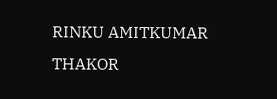RINKU AMITKUMAR THAKOR